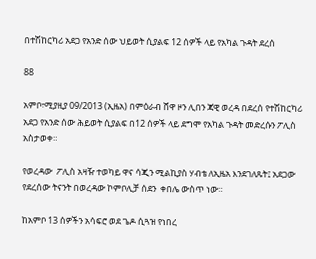በተሽከርካሪ አደጋ የአንድ ሰው ህይወት ሲያልፍ 12 ሰዎች ላይ የአካል ጉዳት ደረሰ

88

አምቦ፣ሚያዚያ 09/2013 (ኢዜአ) በምዕራብ ሸዋ ዞን ሊበን ጃዊ ወረዳ በደረሰ የተሽከርካሪ አደጋ የአንድ ሰው ሕይወት ሲያልፍ በ12 ሰዎች ላይ ደግሞ የአካል ጉዳት መድረሱን ፖሊስ አስታወቀ።

የወረዳው  ፖሊስ አዛዥ ተወካይ ዋና ሳጂን ሚልኪያስ ሃብቴ ለኢዜአ እንደገለጹት፤ አደጋው የደረሰው ትናንት በወረዳው ኮምቦሊቻ ሰደን  ቀበሌ ውስጥ ነው።

ከአምቦ 13 ሰዎችን አሳፍሮ ወደ ጌዶ ሲጓዝ የነበረ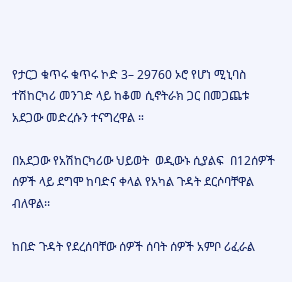የታርጋ ቁጥሩ ቁጥሩ ኮድ 3– 29760 ኦሮ የሆነ ሚኒባስ ተሽከርካሪ መንገድ ላይ ከቆመ ሲኖትራክ ጋር በመጋጨቱ አደጋው መድረሱን ተናግረዋል ።

በአደጋው የአሽከርካሪው ህይወት  ወዲውኑ ሲያልፍ  በ12ሰዎች ሰዎች ላይ ደግሞ ከባድና ቀላል የአካል ጉዳት ደርሶባቸዋል ብለዋል፡፡

ከበድ ጉዳት የደረሰባቸው ሰዎች ሰባት ሰዎች አምቦ ሪፈራል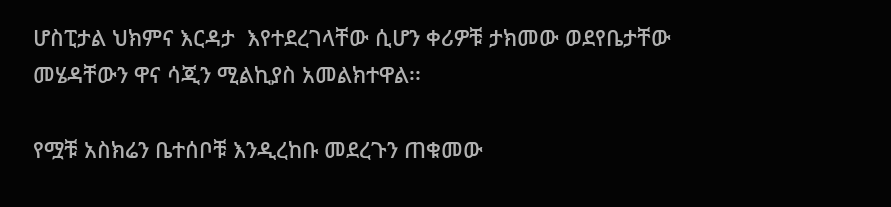ሆስፒታል ህክምና እርዳታ  እየተደረገላቸው ሲሆን ቀሪዎቹ ታክመው ወደየቤታቸው መሄዳቸውን ዋና ሳጂን ሚልኪያስ አመልክተዋል፡፡

የሟቹ አስክሬን ቤተሰቦቹ እንዲረከቡ መደረጉን ጠቁመው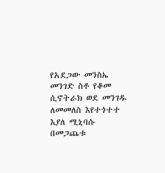የአደጋው መንስኤ መንገድ ስቶ የቆመ ሲኖትራክ ወደ መንገዱ ለመመለስ እየተጎተተ እያለ ሚኒባሱ በመጋጨቱ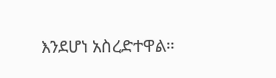እንደሆነ አስረድተዋል።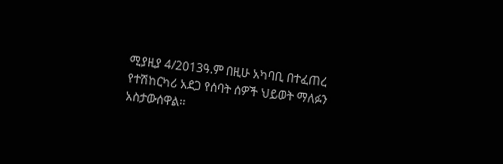ሚያዚያ 4/2013ዓ.ም በዚሁ አካባቢ በተፈጠረ የተሽከርካሪ አደጋ የሰባት ሰዎች ህይወት ማለፉን አስታውሰዋል፡፡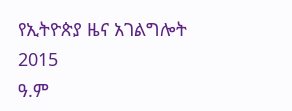የኢትዮጵያ ዜና አገልግሎት
2015
ዓ.ም